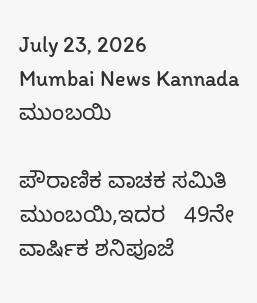July 23, 2026
Mumbai News Kannada
ಮುಂಬಯಿ

ಪೌರಾಣಿಕ ವಾಚಕ ಸಮಿತಿ ಮುಂಬಯಿ,ಇದರ   49ನೇ ವಾರ್ಷಿಕ ಶನಿಪೂಜೆ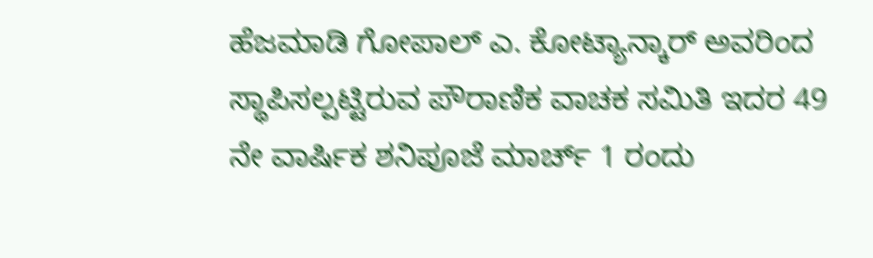ಹೆಜಮಾಡಿ ಗೋಪಾಲ್ ಎ. ಕೋಟ್ಯಾನ್ಕಾರ್ ಅವರಿಂದ ಸ್ಥಾಪಿಸಲ್ಪಟ್ಟಿರುವ ಪೌರಾಣಿಕ ವಾಚಕ ಸಮಿತಿ ಇದರ 49 ನೇ ವಾರ್ಷಿಕ ಶನಿಪೂಜೆ ಮಾರ್ಚ್ 1 ರಂದು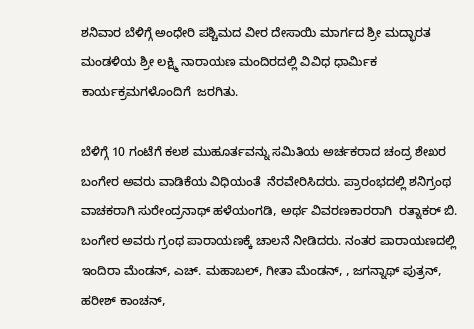ಶನಿವಾರ ಬೆಳಿಗ್ಗೆ ಅಂಧೇರಿ ಪಶ್ಚಿಮದ ವೀರ ದೇಸಾಯಿ ಮಾರ್ಗದ ಶ್ರೀ ಮದ್ಭಾರತ ಮಂಡಳಿಯ ಶ್ರೀ ಲಕ್ಷ್ಮಿ ನಾರಾಯಣ ಮಂದಿರದಲ್ಲಿ ವಿವಿಧ ಧಾರ್ಮಿಕ ಕಾರ್ಯಕ್ರಮಗಳೊಂದಿಗೆ  ಜರಗಿತು.

ಬೆಳಿಗ್ಗೆ 10 ಗಂಟೆಗೆ ಕಲಶ ಮುಹೂರ್ತವನ್ನು ಸಮಿತಿಯ ಅರ್ಚಕರಾದ ಚಂದ್ರ ಶೇಖರ ಬಂಗೇರ ಅವರು ವಾಡಿಕೆಯ ವಿಧಿಯಂತೆ  ನೆರವೇರಿಸಿದರು. ಪ್ರಾರಂಭದಲ್ಲಿ ಶನಿಗ್ರಂಥ ವಾಚಕರಾಗಿ ಸುರೇಂದ್ರನಾಥ್ ಹಳೆಯಂಗಡಿ, ಅರ್ಥ ವಿವರಣಕಾರರಾಗಿ  ರತ್ನಾಕರ್ ಬಿ. ಬಂಗೇರ ಅವರು ಗ್ರಂಥ ಪಾರಾಯಣಕ್ಕೆ ಚಾಲನೆ ನೀಡಿದರು. ನಂತರ ಪಾರಾಯಣದಲ್ಲಿ  ಇಂದಿರಾ ಮೆಂಡನ್, ಎಚ್. ಮಹಾಬಲ್, ಗೀತಾ ಮೆಂಡನ್, , ಜಗನ್ನಾಥ್ ಪುತ್ರನ್, ಹರೀಶ್ ಕಾಂಚನ್,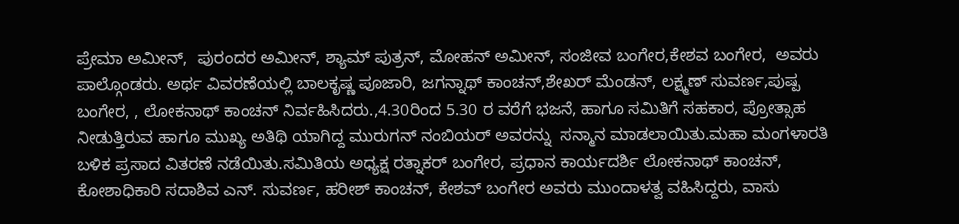ಪ್ರೇಮಾ ಅಮೀನ್,  ಪುರಂದರ ಅಮೀನ್, ಶ್ಯಾಮ್ ಪುತ್ರನ್, ಮೋಹನ್ ಅಮೀನ್, ಸಂಜೀವ ಬಂಗೇರ,ಕೇಶವ ಬಂಗೇರ,  ಅವರು ಪಾಲ್ಗೊಂಡರು. ಅರ್ಥ ವಿವರಣೆಯಲ್ಲಿ ಬಾಲಕೃಷ್ಣ ಪೂಜಾರಿ, ಜಗನ್ನಾಥ್ ಕಾಂಚನ್,ಶೇಖರ್ ಮೆಂಡನ್, ಲಕ್ಷ್ಮಣ್ ಸುವರ್ಣ,ಪುಷ್ಪ ಬಂಗೇರ, , ಲೋಕನಾಥ್ ಕಾಂಚನ್ ನಿರ್ವಹಿಸಿದರು.,4.30ರಿಂದ 5.30 ರ ವರೆಗೆ ಭಜನೆ, ಹಾಗೂ ಸಮಿತಿಗೆ ಸಹಕಾರ, ಪ್ರೋತ್ಸಾಹ ನೀಡುತ್ತಿರುವ ಹಾಗೂ ಮುಖ್ಯ ಅತಿಥಿ ಯಾಗಿದ್ದ ಮುರುಗನ್ ನಂಬಿಯರ್ ಅವರನ್ನು  ಸನ್ಮಾನ ಮಾಡಲಾಯಿತು.ಮಹಾ ಮಂಗಳಾರತಿ ಬಳಿಕ ಪ್ರಸಾದ ವಿತರಣೆ ನಡೆಯಿತು.ಸಮಿತಿಯ ಅಧ್ಯಕ್ಷ ರತ್ನಾಕರ್ ಬಂಗೇರ, ಪ್ರಧಾನ ಕಾರ್ಯದರ್ಶಿ ಲೋಕನಾಥ್ ಕಾಂಚನ್, ಕೋಶಾಧಿಕಾರಿ ಸದಾಶಿವ ಎನ್. ಸುವರ್ಣ, ಹರೀಶ್ ಕಾಂಚನ್, ಕೇಶವ್ ಬಂಗೇರ ಅವರು ಮುಂದಾಳತ್ವ ವಹಿಸಿದ್ದರು, ವಾಸು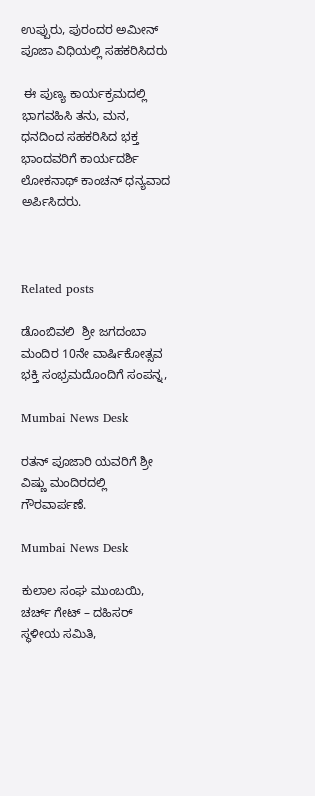ಉಪ್ಪುರು, ಪುರಂದರ ಅಮೀನ್ ಪೂಜಾ ವಿಧಿಯಲ್ಲಿ ಸಹಕರಿಸಿದರು

 ಈ ಪುಣ್ಯ ಕಾರ್ಯಕ್ರಮದಲ್ಲಿ  ಭಾಗವಹಿಸಿ ತನು, ಮನ, ಧನದಿಂದ ಸಹಕರಿಸಿದ ಭಕ್ತ ಭಾಂದವರಿಗೆ ಕಾರ್ಯದರ್ಶಿ ಲೋಕನಾಥ್ ಕಾಂಚನ್ ಧನ್ಯವಾದ ಅರ್ಪಿಸಿದರು.



Related posts

ಡೊಂಬಿವಲಿ  ಶ್ರೀ ಜಗದಂಬಾ ಮಂದಿರ 10ನೇ ವಾರ್ಷಿಕೋತ್ಸವ ಭಕ್ತಿ ಸಂಭ್ರಮದೊಂದಿಗೆ ಸಂಪನ್ನ,

Mumbai News Desk

ರತನ್ ಪೂಜಾರಿ ಯವರಿಗೆ ಶ್ರೀ ವಿಷ್ಣು ಮಂದಿರದಲ್ಲಿ ಗೌರವಾರ್ಪಣೆ.

Mumbai News Desk

ಕುಲಾಲ ಸಂಘ ಮುಂಬಯಿ, ಚರ್ಚ್ ಗೇಟ್ – ದಹಿಸರ್  ಸ್ಥಳೀಯ ಸಮಿತಿ,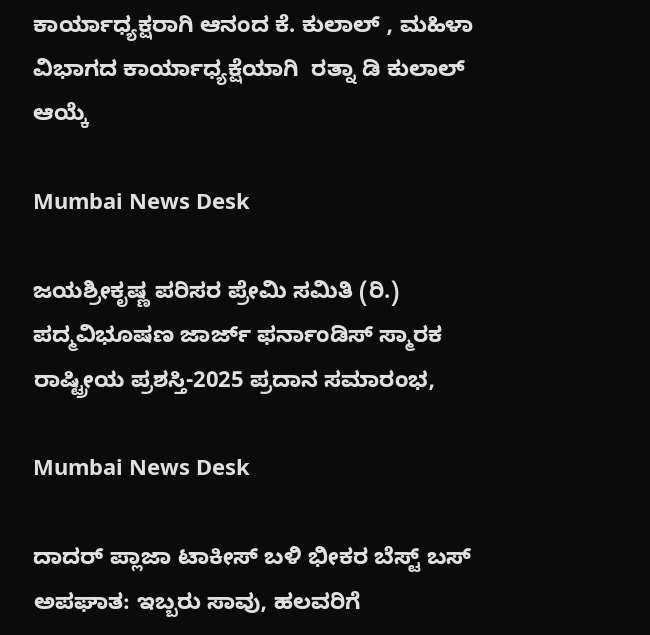ಕಾರ್ಯಾಧ್ಯಕ್ಷರಾಗಿ ಆನಂದ ಕೆ. ಕುಲಾಲ್ , ಮಹಿಳಾ ವಿಭಾಗದ ಕಾರ್ಯಾಧ್ಯಕ್ಷೆಯಾಗಿ  ರತ್ನಾ ಡಿ ಕುಲಾಲ್  ಆಯ್ಕೆ

Mumbai News Desk

ಜಯಶ್ರೀಕೃಷ್ಣ ಪರಿಸರ ಪ್ರೇಮಿ ಸಮಿತಿ (ರಿ.) ಪದ್ಮವಿಭೂಷಣ ಜಾರ್ಜ್ ಫರ್ನಾಂಡಿಸ್ ಸ್ಮಾರಕ ರಾಷ್ಟ್ರೀಯ ಪ್ರಶಸ್ತಿ-2025 ಪ್ರದಾನ ಸಮಾರಂಭ,

Mumbai News Desk

ದಾದರ್ ಪ್ಲಾಜಾ ಟಾಕೀಸ್ ಬಳಿ ಭೀಕರ ಬೆಸ್ಟ್ ಬಸ್ ಅಪಘಾತ: ಇಬ್ಬರು ಸಾವು, ಹಲವರಿಗೆ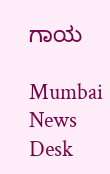ಗಾಯ

Mumbai News Desk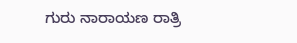ಗುರು ನಾರಾಯಣ ರಾತ್ರಿ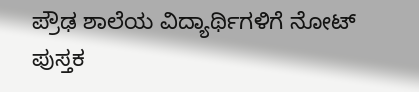ಪ್ರೌಢ ಶಾಲೆಯ ವಿದ್ಯಾರ್ಥಿಗಳಿಗೆ ನೋಟ್ ಪುಸ್ತಕ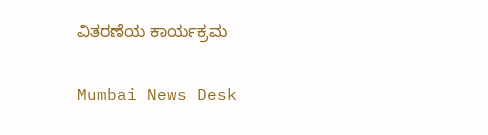ವಿತರಣೆಯ ಕಾರ್ಯಕ್ರಮ

Mumbai News Desk